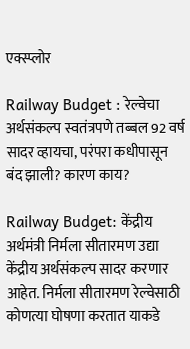एक्स्प्लोर

Railway Budget : रेल्वेचा अर्थसंकल्प स्वतंत्रपणे तब्बल 92 वर्ष सादर व्हायचा, परंपरा कधीपासून बंद झाली? कारण काय?

Railway Budget: केंद्रीय अर्थमंत्री निर्मला सीतारमण उद्या केंद्रीय अर्थसंकल्प सादर करणार आहेत. निर्मला सीतारमण रेल्वेसाठी कोणत्या घोषणा करतात याकडे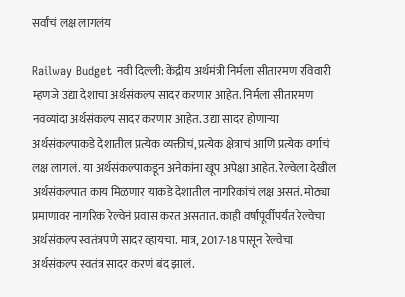सर्वांचं लक्ष लागलंय

Railway Budget नवी दिल्ली: केंद्रीय अर्थमंत्री निर्मला सीतारमण रविवारी म्हणजे उद्या देशाचा अर्थसंकल्प सादर करणार आहेत. निर्मला सीतारमण नवव्यांदा अर्थसंकल्प सादर करणार आहेत. उद्या सादर होणाऱ्या अर्थसंकल्पाकडे देशातील प्रत्येक व्यक्तीचं, प्रत्येक क्षेत्राचं आणि प्रत्येक वर्गाचं लक्ष लागलं. या अर्थसंकल्पाकडून अनेकांना खूप अपेक्षा आहेत. रेल्वेला देखील अर्थसंकल्पात काय मिळणार याकडे देशातील नागरिकांचं लक्ष असतं. मोठ्या प्रमाणावर नागरिक रेल्वेनं प्रवास करत असतात. काही वर्षांपूर्वीपर्यंत रेल्वेचा अर्थसंकल्प स्वतंत्रपणे सादर व्हायचा. मात्र, 2017-18 पासून रेल्वेचा अर्थसंकल्प स्वतंत्र सादर करणं बंद झालं.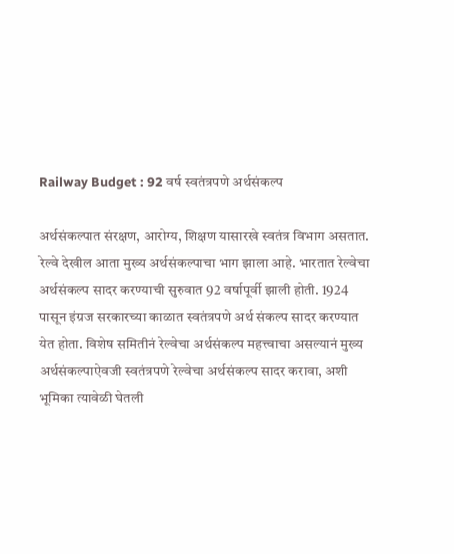Railway Budget : 92 वर्ष स्वतंत्रपणे अर्थसंकल्प

अर्थसंकल्पात संरक्षण, आरोग्य, शिक्षण यासारखे स्वतंत्र विभाग असतात. रेल्वे देखील आता मुख्य अर्थसंकल्पाचा भाग झाला आहे. भारतात रेल्वेचा अर्थसंकल्प सादर करण्याची सुरुवात 92 वर्षापूर्वी झाली होती. 1924 पासून इंग्रज सरकारच्या काळात स्वतंत्रपणे अर्थ संकल्प सादर करण्यात येत होता. विशेष समितीनं रेल्वेचा अर्थसंकल्प महत्त्वाचा असल्यानं मुख्य अर्थसंकल्पाऐवजी स्वतंत्रपणे रेल्वेचा अर्थसंकल्प सादर करावा, अशी भूमिका त्यावेळी घेतली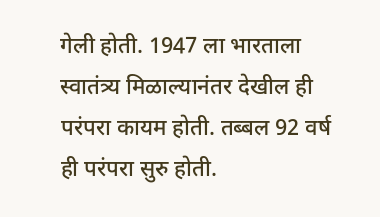गेली होती. 1947 ला भारताला स्वातंत्र्य मिळाल्यानंतर देखील ही परंपरा कायम होती. तब्बल 92 वर्ष ही परंपरा सुरु होती.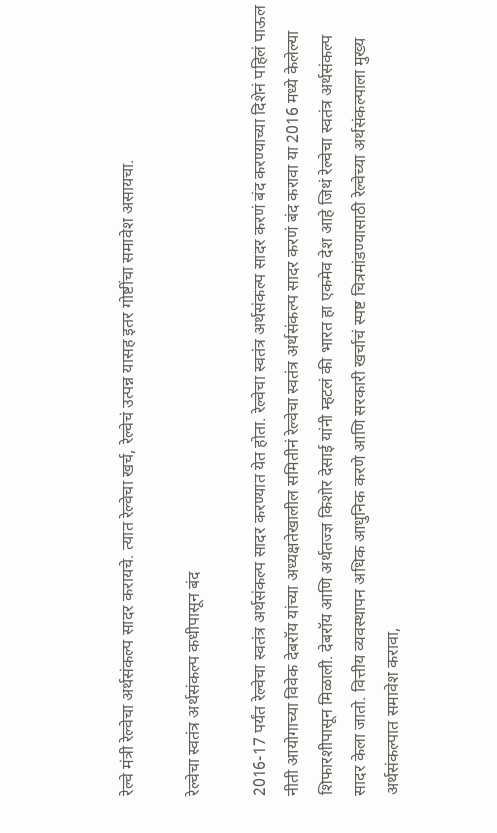रेल्वे मंत्री रेल्वेचा अर्थसंकल्प सादर करायचे. त्यात रेल्वेचा खर्च, रेल्वेचं उत्पन्न यासह इतर गोष्टींचा समावेश असायचा.

रेल्वेचा स्वतंत्र अर्थसंकल्प कधीपासून बंद

2016-17 पर्यंत रेल्वेचा स्वतंत्र अर्थसंकल्प सादर करण्यात येत होता. रेल्वेचा स्वतंत्र अर्थसंकल्प सादर करणं बंद करण्याच्या दिशेनं पहिलं पाऊल नीती आयोगाच्या विवेक देबरॉय यांच्या अध्यक्षतेखालील समितीनं रेल्वेचा स्वतंत्र अर्थसंकल्प सादर करणं बंद करावा या 2016 मध्ये केलेल्या शिफारशीपासून मिळाली. देबरॉय आणि अर्थतज्ज्ञ किशोर देसाई यांनी म्हटलं की भारत हा एकमेव देश आहे जिथं रेल्वेचा स्वतंत्र अर्थसंकल्प सादर केला जातो. वित्तीय व्यवस्थापन अधिक आधुनिक करणे आणि सरकारी खर्चाचं स्पष्ट चित्रमांडण्यासाठी रेल्वेच्या अर्थसंकल्पाला मुख्य अर्थसंकल्पात समावेश करावा,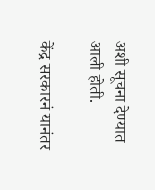अशी सूचना देण्यात आली होती.

केंद्र सरकारनं यानंतर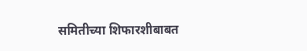समितीच्या शिफारशीबाबत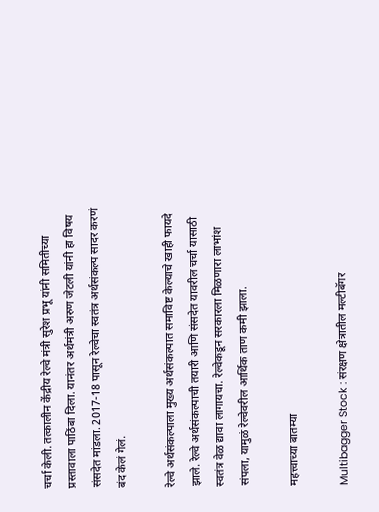चर्चा केली. तत्कालीन केंद्रीय रेल्वे मंत्री सुरेश प्रभू यांनी समितीच्या प्रस्तावाला पाठिंबा दिला. यानंतर अर्थमंत्री अरुण जेटली यांनी हा विषय संसदेत मांडला. 2017-18 पासून रेल्वेचा स्वतंत्र अर्थसंकल्प सादर करणं बंद केलं गेलं.

रेल्वे अर्थसंकल्पाला मुख्य अर्थसंकल्पात समाविष्ट केल्याचे खाही फायदे झाले. रेल्वे अर्थसंकल्पाची तयारी आणि संसदेत यावरील चर्चा यासाठी स्वतंत्र वेळ द्यावा लागायचा. रेल्वेकडून सरकारला मिळणारा लाभांश संपला, यामुळं रेल्वेवरील आर्थिक ताण कमी झाला.

महत्त्वाच्या बातम्या

Multibagger Stock : संरक्षण क्षेत्रातील मल्टीबॅगर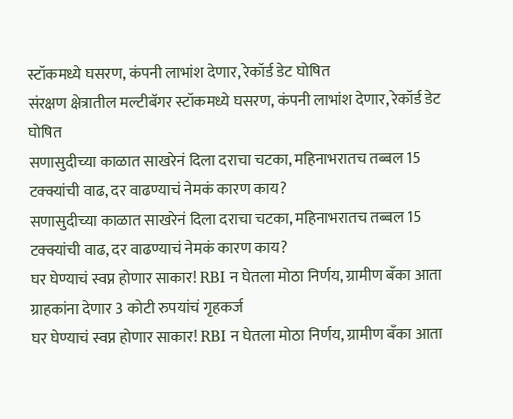स्टॉकमध्ये घसरण, कंपनी लाभांश देणार, रेकॉर्ड डेट घोषित
संरक्षण क्षेत्रातील मल्टीबॅगर स्टॉकमध्ये घसरण, कंपनी लाभांश देणार, रेकॉर्ड डेट घोषित
सणासुदीच्या काळात साखरेनं दिला दराचा चटका, महिनाभरातच तब्बल 15 टक्क्यांची वाढ, दर वाढण्याचं नेमकं कारण काय?
सणासुदीच्या काळात साखरेनं दिला दराचा चटका, महिनाभरातच तब्बल 15 टक्क्यांची वाढ, दर वाढण्याचं नेमकं कारण काय?
घर घेण्याचं स्वप्न होणार साकार! RBI न घेतला मोठा निर्णय, ग्रामीण बँका आता ग्राहकांना देणार 3 कोटी रुपयांचं गृहकर्ज
घर घेण्याचं स्वप्न होणार साकार! RBI न घेतला मोठा निर्णय, ग्रामीण बँका आता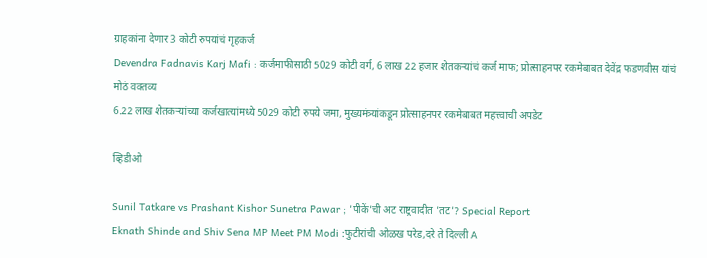ग्राहकांना देणार 3 कोटी रुपयांचं गृहकर्ज
Devendra Fadnavis Karj Mafi : कर्जमाफीसाठी 5029 कोटी वर्ग, 6 लाख 22 हजार शेतकऱ्यांचं कर्ज माफ; प्रोत्साहनपर रकमेबाबत देवेंद्र फडणवीस यांचं मोठं वक्तव्य
6.22 लाख शेतकऱ्यांच्या कर्जखात्यांमध्ये 5029 कोटी रुपये जमा, मुख्यमंत्र्यांकडून प्रोत्साहनपर रकमेबाबत महत्त्वाची अपडेट

व्हिडीओ

Sunil Tatkare vs Prashant Kishor Sunetra Pawar ; 'पीकें'ची अट राष्ट्रवादीत 'तट'? Special Report
Eknath Shinde and Shiv Sena MP Meet PM Modi :फुटीरांची ओळख परेड,दरे ते दिल्ली A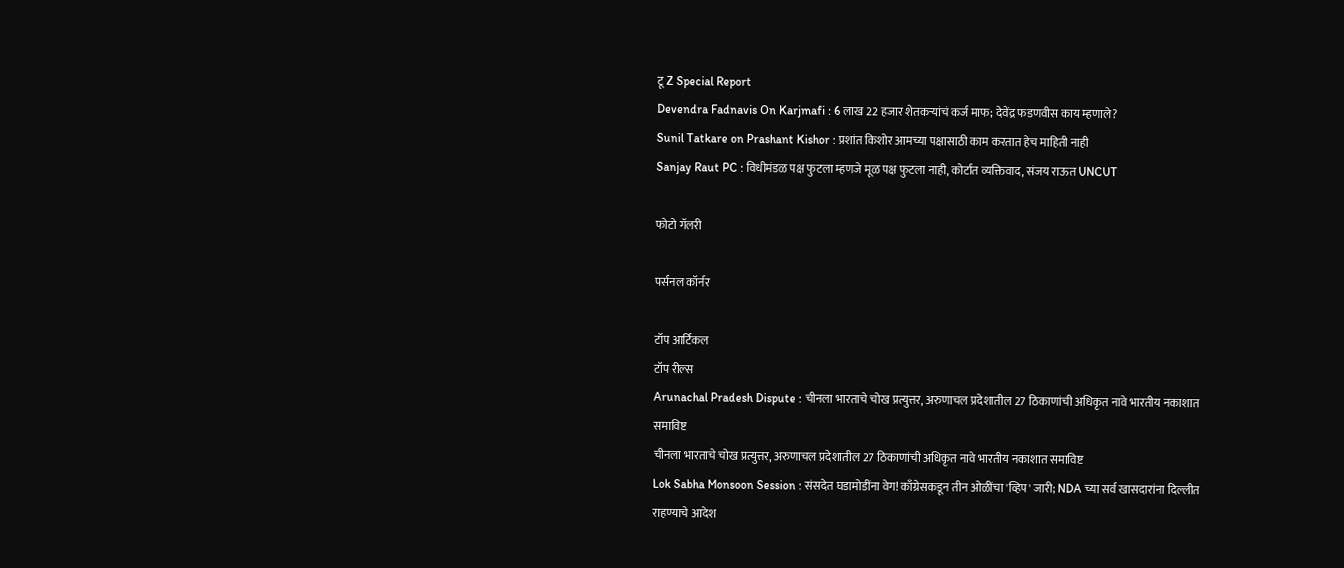टू Z Special Report
Devendra Fadnavis On Karjmafi : 6 लाख 22 हजार शेतकऱ्यांचं कर्ज माफ; देवेंद्र फडणवीस काय म्हणाले?
Sunil Tatkare on Prashant Kishor : प्रशांत किशोर आमच्या पक्षासाठी काम करतात हेच माहिती नाही
Sanjay Raut PC : विधीमंडळ पक्ष फुटला म्हणजे मूळ पक्ष फुटला नाही, कोर्टात व्यक्तिवाद, संजय राऊत UNCUT

फोटो गॅलरी

पर्सनल कॉर्नर

टॉप आर्टिकल
टॉप रील्स
Arunachal Pradesh Dispute : चीनला भारताचे चोख प्रत्युत्तर, अरुणाचल प्रदेशातील 27 ठिकाणांची अधिकृत नावे भारतीय नकाशात समाविष्ट
चीनला भारताचे चोख प्रत्युत्तर, अरुणाचल प्रदेशातील 27 ठिकाणांची अधिकृत नावे भारतीय नकाशात समाविष्ट
Lok Sabha Monsoon Session : संसदेत घडामोडींना वेग! काँग्रेसकडून तीन ओळींचा 'व्हिप' जारी; NDA च्या सर्व खासदारांना दिल्लीत राहण्याचे आदेश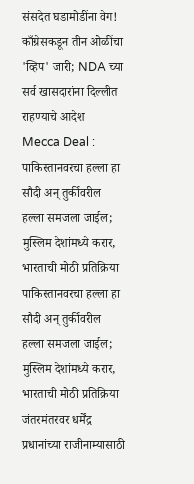संसदेत घडामोडींना वेग! काँग्रेसकडून तीन ओळींचा 'व्हिप' जारी; NDA च्या सर्व खासदारांना दिल्लीत राहण्याचे आदेश
Mecca Deal : पाकिस्तानवरचा हल्ला हा सौदी अन् तुर्कीवरील हल्ला समजला जाईल; मुस्लिम देशांमध्ये करार, भारताची मोठी प्रतिक्रिया
पाकिस्तानवरचा हल्ला हा सौदी अन् तुर्कीवरील हल्ला समजला जाईल; मुस्लिम देशांमध्ये करार, भारताची मोठी प्रतिक्रिया
जंतरमंतरवर धर्मेंद्र प्रधानांच्या राजीनाम्यासाठी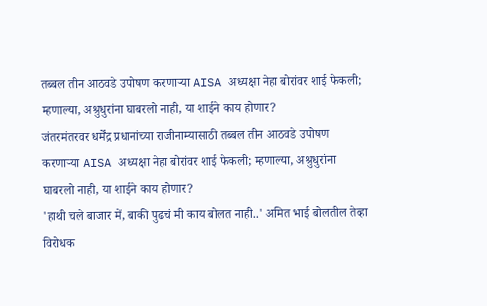तब्बल तीन आठवडे उपोषण करणाऱ्या AISA अध्यक्षा नेहा बोरांवर शाई फेकली; म्हणाल्या, अश्रुधुरांना घाबरलो नाही, या शाईने काय होणार?
जंतरमंतरवर धर्मेंद्र प्रधानांच्या राजीनाम्यासाठी तब्बल तीन आठवडे उपोषण करणाऱ्या AISA अध्यक्षा नेहा बोरांवर शाई फेकली; म्हणाल्या, अश्रुधुरांना घाबरलो नाही, या शाईने काय होणार?
'हाथी चले बाजार में, बाकी पुढचं मी काय बोलत नाही..' अमित भाई बोलतील तेव्हा विरोधक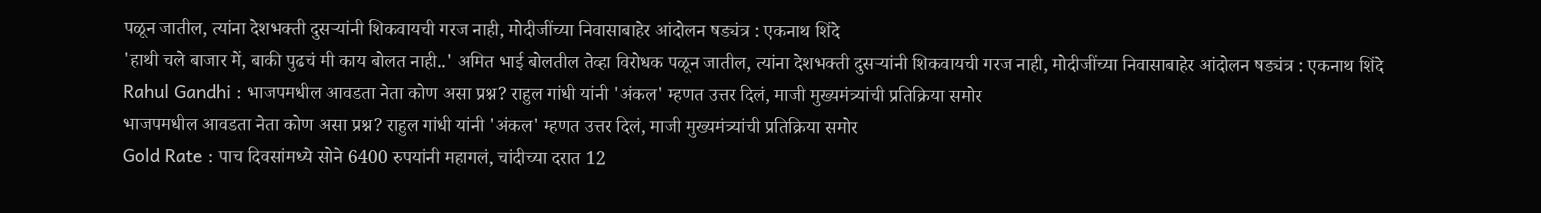पळून जातील, त्यांना देशभक्ती दुसऱ्यांनी शिकवायची गरज नाही, मोदीजींच्या निवासाबाहेर आंदोलन षड्यंत्र : एकनाथ शिंदे
'हाथी चले बाजार में, बाकी पुढचं मी काय बोलत नाही..' अमित भाई बोलतील तेव्हा विरोधक पळून जातील, त्यांना देशभक्ती दुसऱ्यांनी शिकवायची गरज नाही, मोदीजींच्या निवासाबाहेर आंदोलन षड्यंत्र : एकनाथ शिंदे
Rahul Gandhi : भाजपमधील आवडता नेता कोण असा प्रश्न? राहुल गांधी यांनी 'अंकल' म्हणत उत्तर दिलं, माजी मुख्यमंत्र्यांची प्रतिक्रिया समोर
भाजपमधील आवडता नेता कोण असा प्रश्न? राहुल गांधी यांनी 'अंकल' म्हणत उत्तर दिलं, माजी मुख्यमंत्र्यांची प्रतिक्रिया समोर
Gold Rate : पाच दिवसांमध्ये सोने 6400 रुपयांनी महागलं, चांदीच्या दरात 12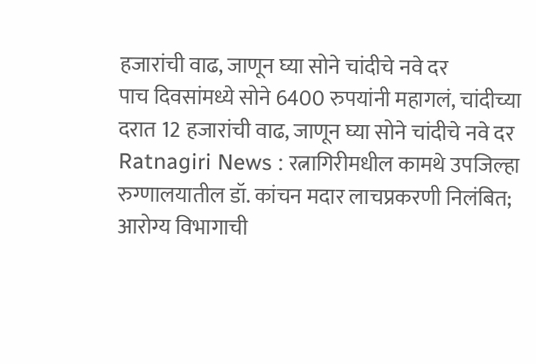हजारांची वाढ, जाणून घ्या सोने चांदीचे नवे दर
पाच दिवसांमध्ये सोने 6400 रुपयांनी महागलं, चांदीच्या दरात 12 हजारांची वाढ, जाणून घ्या सोने चांदीचे नवे दर
Ratnagiri News : रत्नागिरीमधील कामथे उपजिल्हा रुग्णालयातील डॉ. कांचन मदार लाचप्रकरणी निलंबित; आरोग्य विभागाची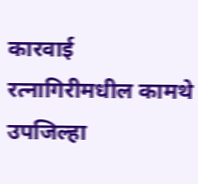कारवाई
रत्नागिरीमधील कामथे उपजिल्हा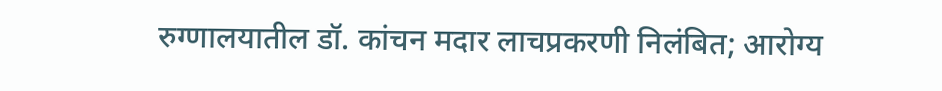रुग्णालयातील डॉ. कांचन मदार लाचप्रकरणी निलंबित; आरोग्य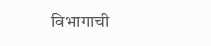विभागाची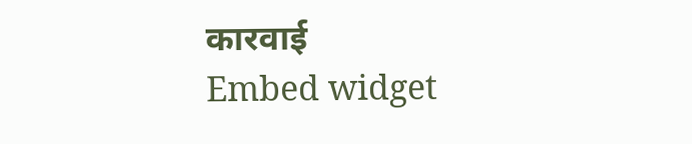कारवाई
Embed widget